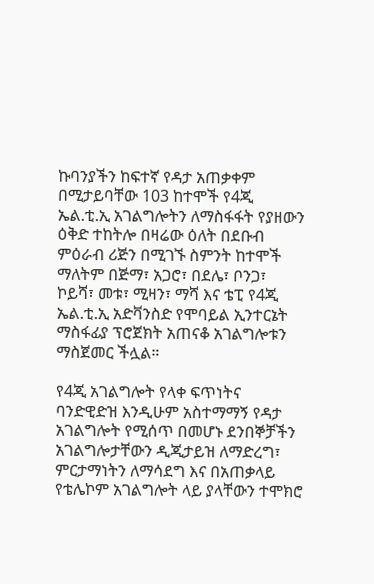ኩባንያችን ከፍተኛ የዳታ አጠቃቀም በሚታይባቸው 103 ከተሞች የ4ጂ ኤል.ቲ.ኢ አገልግሎትን ለማስፋፋት የያዘውን ዕቅድ ተከትሎ በዛሬው ዕለት በደቡብ ምዕራብ ሪጅን በሚገኙ ስምንት ከተሞች ማለትም በጅማ፣ አጋሮ፣ በደሌ፣ ቦንጋ፣ ኮይሻ፣ መቱ፣ ሚዛን፣ ማሻ እና ቴፒ የ4ጂ ኤል.ቲ.ኢ አድቫንስድ የሞባይል ኢንተርኔት ማስፋፊያ ፕሮጀክት አጠናቆ አገልግሎቱን ማስጀመር ችሏል።

የ4ጂ አገልግሎት የላቀ ፍጥነትና ባንድዊድዝ እንዲሁም አስተማማኝ የዳታ አገልግሎት የሚሰጥ በመሆኑ ደንበኞቻችን አገልግሎታቸውን ዲጂታይዝ ለማድረግ፣ ምርታማነትን ለማሳደግ እና በአጠቃላይ የቴሌኮም አገልግሎት ላይ ያላቸውን ተሞክሮ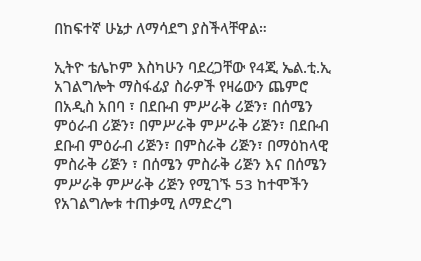በከፍተኛ ሁኔታ ለማሳደግ ያስችላቸዋል።

ኢትዮ ቴሌኮም እስካሁን ባደረጋቸው የ4ጂ ኤል.ቲ.ኢ አገልግሎት ማስፋፊያ ስራዎች የዛሬውን ጨምሮ በአዲስ አበባ ፣ በደቡብ ምሥራቅ ሪጅን፣ በሰሜን ምዕራብ ሪጅን፣ በምሥራቅ ምሥራቅ ሪጅን፣ በደቡብ ደቡብ ምዕራብ ሪጅን፣ በምስራቅ ሪጅን፣ በማዕከላዊ ምስራቅ ሪጅን ፣ በሰሜን ምስራቅ ሪጅን እና በሰሜን ምሥራቅ ምሥራቅ ሪጅን የሚገኙ 53 ከተሞችን የአገልግሎቱ ተጠቃሚ ለማድረግ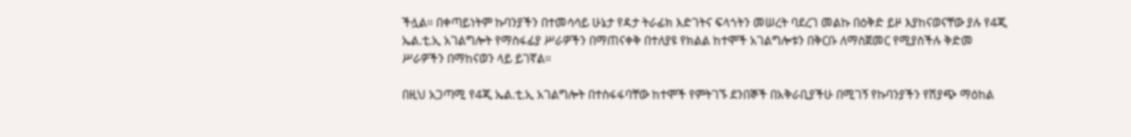ችሏል። በቀጣይነትም ኩባንያችን በተመሳሳይ ሁኔታ የዳታ ትራፊክ እድገትና ፍላጎትን መሠረት ባደረገ መልኩ በዕቅድ ይዞ እያከናወናቸው ያሉ የ4ጂ ኤል.ቲ.ኢ አገልግሎት የማስፋፊያ ሥራዎችን በማጠናቀቅ በተለያዩ የክልል ከተሞች አገልግሎቱን በቅርቡ ለማስጀመር የሚያስችሉ ቅድመ ሥራዎችን በማከናወን ላይ ይገኛል።

በዚህ አጋጣሚ የ4ጂ ኤል.ቲ.ኢ አገልግሎት በተስፋፋባቸው ከተሞች የምትገኙ ደንበኞች በአቅራቢያችሁ በሚገኝ የኩባንያችን የሽያጭ ማዕከል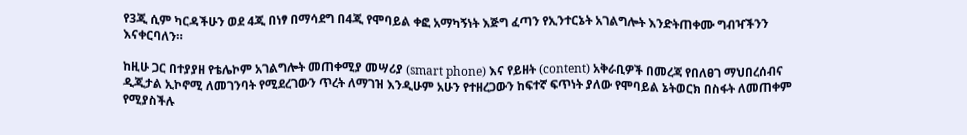የ3ጂ ሲም ካርዳችሁን ወደ 4ጂ በነፃ በማሳደግ በ4ጂ የሞባይል ቀፎ አማካኝነት እጅግ ፈጣን የኢንተርኔት አገልግሎት እንድትጠቀሙ ግብዣችንን እናቀርባለን።

ከዚሁ ጋር በተያያዘ የቴሌኮም አገልግሎት መጠቀሚያ መሣሪያ (smart phone) እና የይዘት (content) አቅራቢዎች በመረጃ የበለፀገ ማህበረሰብና ዲጂታል ኢኮኖሚ ለመገንባት የሚደረገውን ጥረት ለማገዝ እንዲሁም አሁን የተዘረጋውን ከፍተኛ ፍጥነት ያለው የሞባይል ኔትወርክ በስፋት ለመጠቀም የሚያስችሉ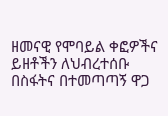ዘመናዊ የሞባይል ቀፎዎችና ይዘቶችን ለህብረተሰቡ በስፋትና በተመጣጣኝ ዋጋ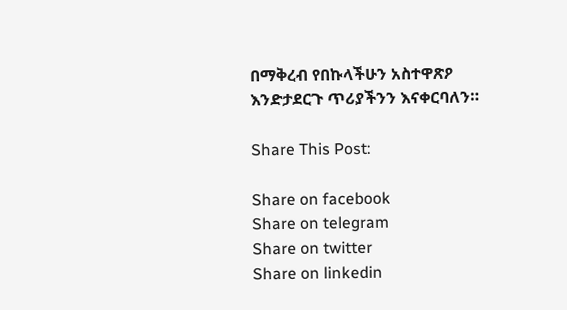በማቅረብ የበኩላችሁን አስተዋጽዖ እንድታደርጉ ጥሪያችንን እናቀርባለን።

Share This Post:

Share on facebook
Share on telegram
Share on twitter
Share on linkedin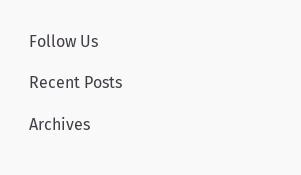Follow Us

Recent Posts

Archives